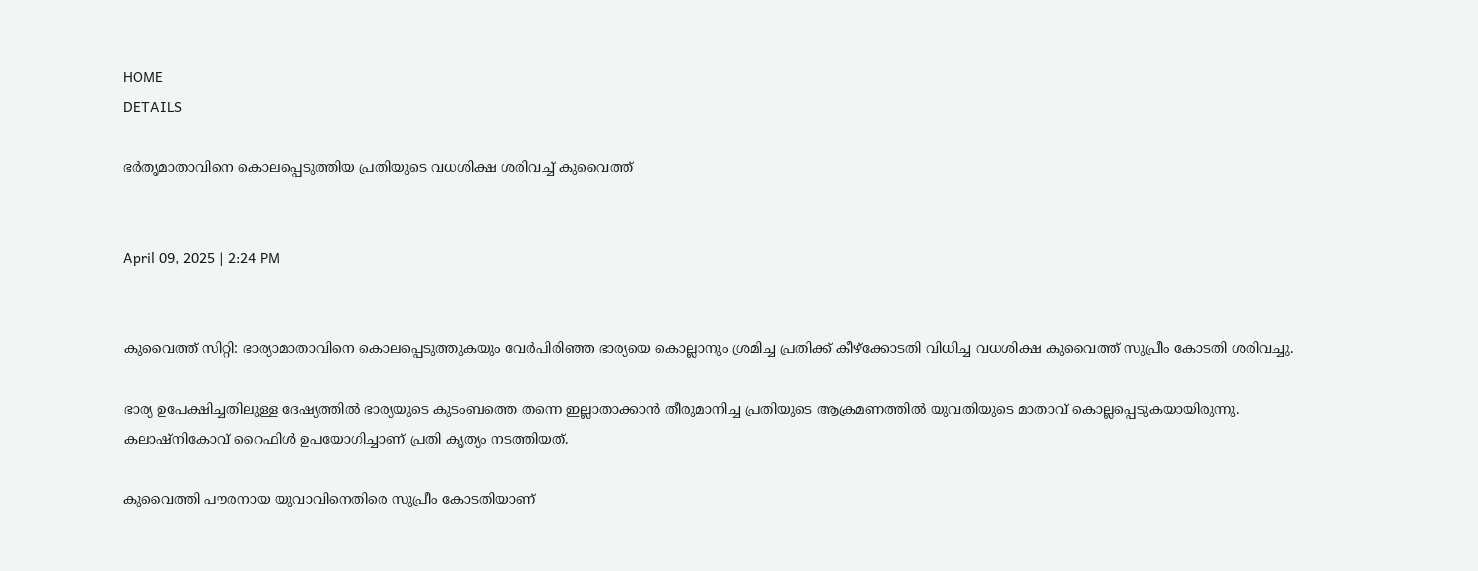HOME
DETAILS

ഭര്‍തൃമാതാവിനെ കൊലപ്പെടുത്തിയ പ്രതിയുടെ വധശിക്ഷ ശരിവച്ച് കുവൈത്ത്


April 09, 2025 | 2:24 PM


കുവൈത്ത് സിറ്റി: ഭാര്യാമാതാവിനെ കൊലപ്പെടുത്തുകയും വേര്‍പിരിഞ്ഞ ഭാര്യയെ കൊല്ലാനും ശ്രമിച്ച പ്രതിക്ക് കീഴ്‌ക്കോടതി വിധിച്ച വധശിക്ഷ കുവൈത്ത് സുപ്രീം കോടതി ശരിവച്ചു.

ഭാര്യ ഉപേക്ഷിച്ചതിലുള്ള ദേഷ്യത്തില്‍ ഭാര്യയുടെ കുടംബത്തെ തന്നെ ഇല്ലാതാക്കാന്‍ തീരുമാനിച്ച പ്രതിയുടെ ആക്രമണത്തില്‍ യുവതിയുടെ മാതാവ് കൊല്ലപ്പെടുകയായിരുന്നു.
കലാഷ്‌നികോവ് റൈഫിള്‍ ഉപയോഗിച്ചാണ് പ്രതി കൃത്യം നടത്തിയത്.

കുവൈത്തി പൗരനായ യുവാവിനെതിരെ സുപ്രീം കോടതിയാണ്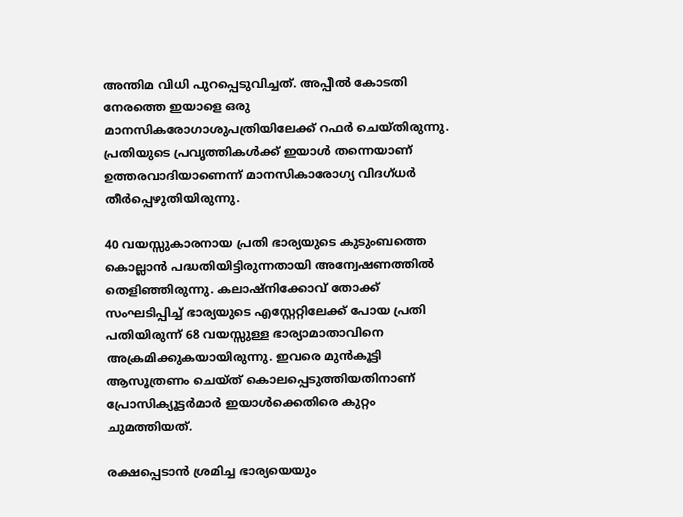അന്തിമ വിധി പുറപ്പെടുവിച്ചത്. അപ്പീല്‍ കോടതി നേരത്തെ ഇയാളെ ഒരു മാനസികരോഗാശുപത്രിയിലേക്ക് റഫര്‍ ചെയ്തിരുന്നു. പ്രതിയുടെ പ്രവൃത്തികള്‍ക്ക് ഇയാള്‍ തന്നെയാണ് ഉത്തരവാദിയാണെന്ന് മാനസികാരോഗ്യ വിദഗ്ധര്‍ തീര്‍പ്പെഴുതിയിരുന്നു.

40 വയസ്സുകാരനായ പ്രതി ഭാര്യയുടെ കുടുംബത്തെ കൊല്ലാന്‍ പദ്ധതിയിട്ടിരുന്നതായി അന്വേഷണത്തില്‍ തെളിഞ്ഞിരുന്നു. കലാഷ്നിക്കോവ് തോക്ക് സംഘടിപ്പിച്ച് ഭാര്യയുടെ എസ്റ്റേറ്റിലേക്ക് പോയ പ്രതി പതിയിരുന്ന് 68 വയസ്സുള്ള ഭാര്യാമാതാവിനെ അക്രമിക്കുകയായിരുന്നു. ഇവരെ മുന്‍കൂട്ടി ആസൂത്രണം ചെയ്ത് കൊലപ്പെടുത്തിയതിനാണ് പ്രോസിക്യൂട്ടര്‍മാര്‍ ഇയാള്‍ക്കെതിരെ കുറ്റം ചുമത്തിയത്.

രക്ഷപ്പെടാന്‍ ശ്രമിച്ച ഭാര്യയെയും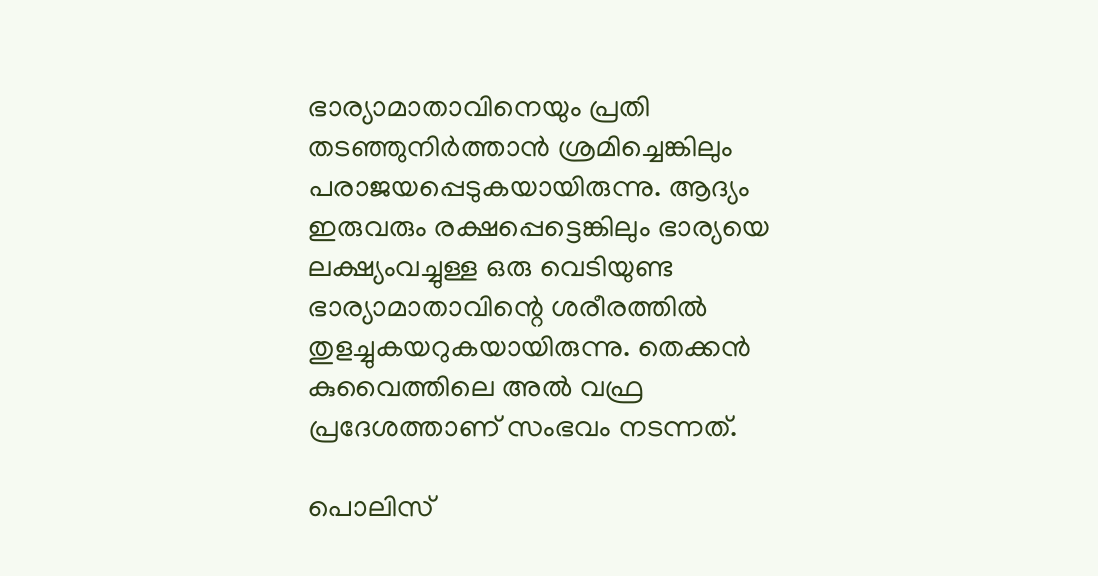ഭാര്യാമാതാവിനെയും പ്രതി തടഞ്ഞുനിര്‍ത്താന്‍ ശ്രമിച്ചെങ്കിലും പരാജയപ്പെടുകയായിരുന്നു. ആദ്യം ഇരുവരും രക്ഷപ്പെട്ടെങ്കിലും ഭാര്യയെ ലക്ഷ്യംവച്ചുള്ള ഒരു വെടിയുണ്ട ഭാര്യാമാതാവിന്റെ ശരീരത്തില്‍ തുളച്ചുകയറുകയായിരുന്നു. തെക്കന്‍ കുവൈത്തിലെ അല്‍ വഫ്ര പ്രദേശത്താണ് സംഭവം നടന്നത്.

പൊലിസ്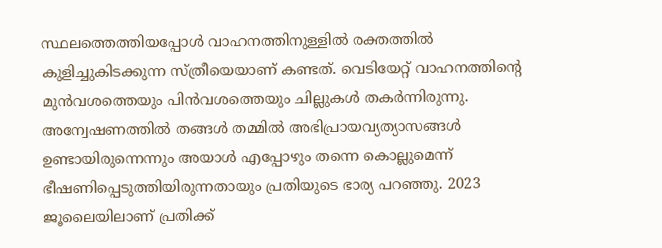സ്ഥലത്തെത്തിയപ്പോള്‍ വാഹനത്തിനുള്ളില്‍ രക്തത്തില്‍ കുളിച്ചുകിടക്കുന്ന സ്ത്രീയെയാണ് കണ്ടത്. വെടിയേറ്റ് വാഹനത്തിന്റെ മുന്‍വശത്തെയും പിന്‍വശത്തെയും ചില്ലുകള്‍ തകര്‍ന്നിരുന്നു. അന്വേഷണത്തില്‍ തങ്ങള്‍ തമ്മില്‍ അഭിപ്രായവ്യത്യാസങ്ങള്‍ ഉണ്ടായിരുന്നെന്നും അയാള്‍ എപ്പോഴും തന്നെ കൊല്ലുമെന്ന് ഭീഷണിപ്പെടുത്തിയിരുന്നതായും പ്രതിയുടെ ഭാര്യ പറഞ്ഞു. 2023 ജൂലൈയിലാണ് പ്രതിക്ക്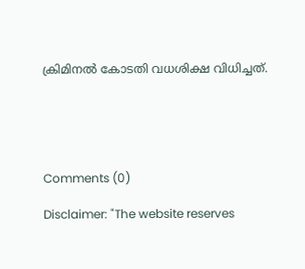ക്രിമിനല്‍ കോടതി വധശിക്ഷ വിധിച്ചത്.





Comments (0)

Disclaimer: "The website reserves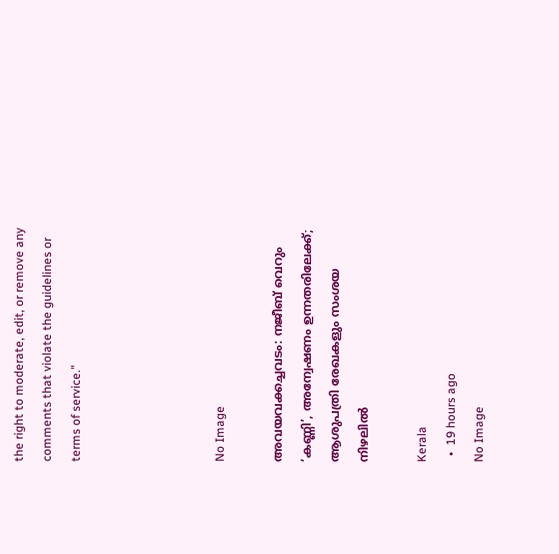the right to moderate, edit, or remove any comments that violate the guidelines or terms of service."




No Image

അവയവക്കച്ചവടം: നജീബ് വെറും ‘കണ്ണി’, അന്വേഷണം ഉന്നതരിലേക്ക്; ആശുപത്രി രേഖകളും സംശയ നിഴലിൽ

Kerala
  •  19 hours ago
No Image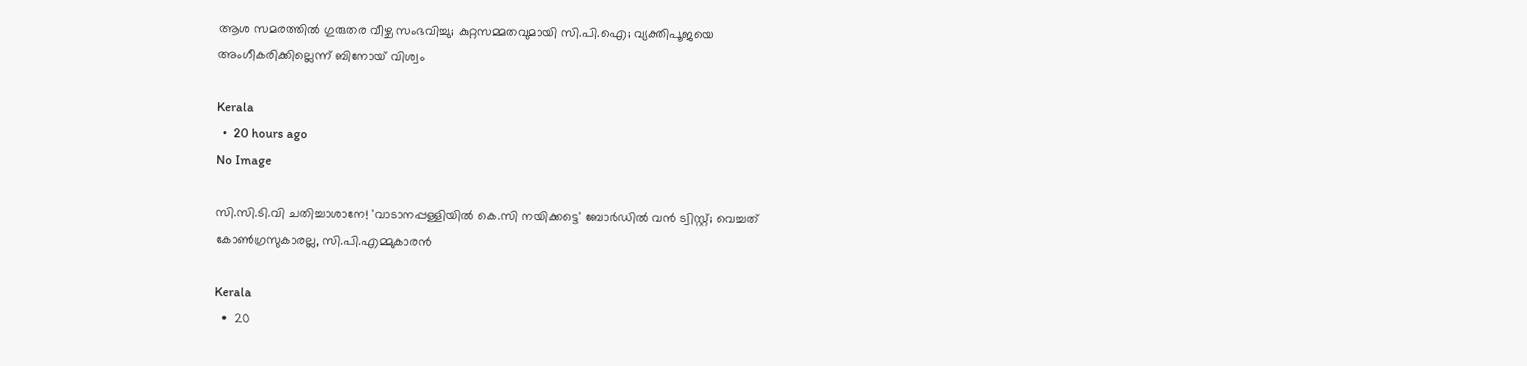ആശ സമരത്തിൽ ഗുരുതര വീഴ്ച സംഭവിച്ചു; കുറ്റസമ്മതവുമായി സി.പി.ഐ; വ്യക്തിപൂജയെ അംഗീകരിക്കില്ലെന്ന് ബിനോയ് വിശ്വം

Kerala
  •  20 hours ago
No Image

സി.സി.ടി.വി ചതിച്ചാശാനേ! 'വാടാനപ്പള്ളിയിൽ കെ.സി നയിക്കട്ടെ' ബോർഡിൽ വൻ ട്വിസ്റ്റ്; വെച്ചത് കോൺഗ്രസുകാരല്ല, സി.പി.എമ്മുകാരൻ

Kerala
  •  20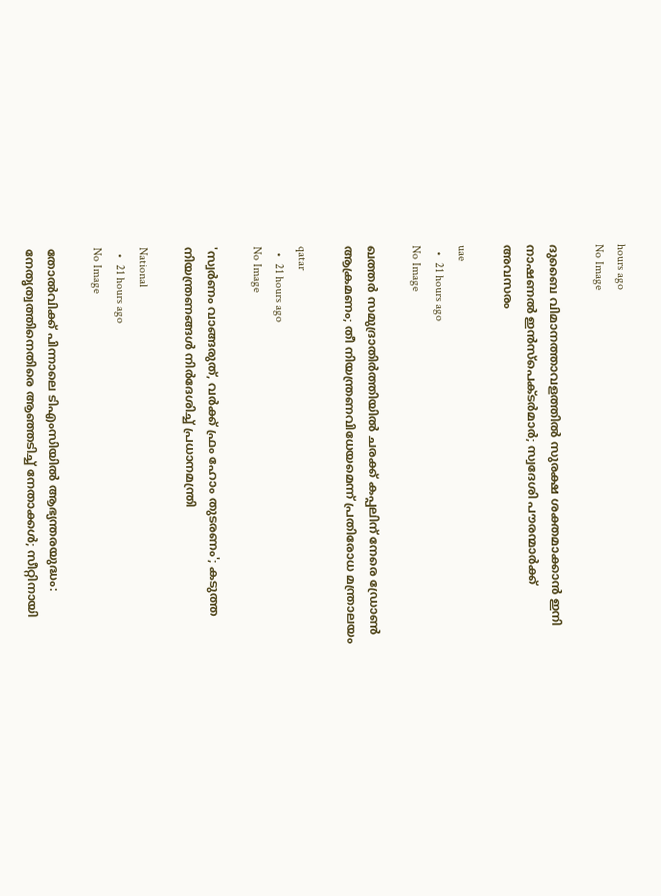hours ago
No Image

ദുബൈ വിമാനത്താവളത്തിൽ സുരക്ഷ ശക്തമാക്കാൻ ഇനി നാഷണൽ ഇൻസ്പെക്ടർമാർ; സ്വദേശി പൗരന്മാർക്ക് അവസരം

uae
  •  21 hours ago
No Image

ഖത്തർ സമുദ്രാതിർത്തിയിൽ ചരക്ക് കപ്പലിന് നേരെ ഡ്രോൺ ആക്രമണം; തീ നിയന്ത്രണവിധേയമെന്ന് പ്രതിരോധ മന്ത്രാലയം

qatar
  •  21 hours ago
No Image

'സ്വർണം വാങ്ങരുത്, വർക്ക് ഫ്രം ഹോം തുടരണം'; കടുത്ത നിയന്ത്രണങ്ങൾ നിർദേശിച്ച് പ്രധാനമന്ത്രി

National
  •  21 hours ago
No Image

തോൽവിക്ക് പിന്നാലെ ടിഎംസിയിൽ ആഭ്യന്തരയുദ്ധം: നേതൃത്വത്തിനെതിരെ ആഞ്ഞടിച്ച് നേതാക്കൾ; സീറ്റിനായി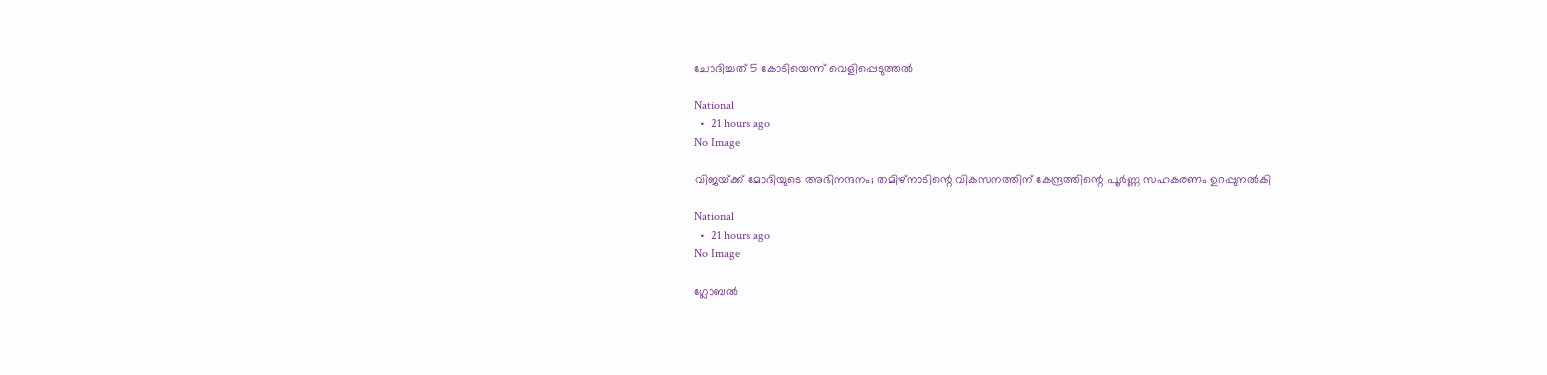ചോദിച്ചത് 5 കോടിയെന്ന് വെളിപ്പെടുത്തൽ

National
  •  21 hours ago
No Image

വിജയ്‌ക്ക് മോദിയുടെ അഭിനന്ദനം; തമിഴ്‌നാടിന്റെ വികസനത്തിന് കേന്ദ്രത്തിന്റെ പൂർണ്ണ സഹകരണം ഉറപ്പുനൽകി

National
  •  21 hours ago
No Image

ഗ്ലോബൽ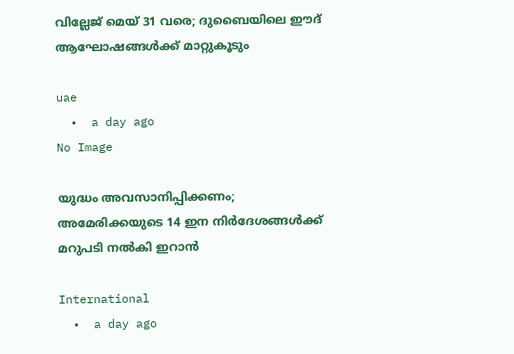വില്ലേജ് മെയ് 31 വരെ; ദുബൈയിലെ ഈദ് ആഘോഷങ്ങൾക്ക് മാറ്റുകൂടും

uae
  •  a day ago
No Image

യുദ്ധം അവസാനിപ്പിക്കണം; അമേരിക്കയുടെ 14 ഇന നിർദേശങ്ങൾക്ക് മറുപടി നൽകി ഇറാൻ

International
  •  a day ago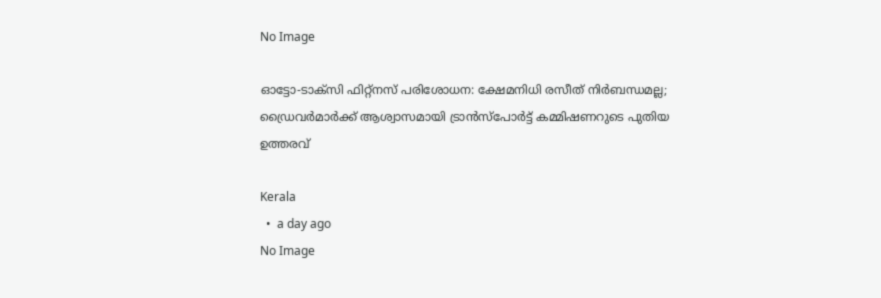No Image

ഓട്ടോ-ടാക്‌സി ഫിറ്റ്‌നസ് പരിശോധന: ക്ഷേമനിധി രസീത് നിർബന്ധമല്ല; ഡ്രൈവർമാർക്ക് ആശ്വാസമായി ട്രാൻസ്‌പോർട്ട് കമ്മിഷണറുടെ പുതിയ ഉത്തരവ്

Kerala
  •  a day ago
No Image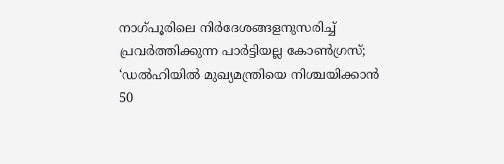നാഗ്‌പൂരിലെ നിർദേശങ്ങളനുസരിച്ച് പ്രവർത്തിക്കുന്ന പാർട്ടിയല്ല കോൺഗ്രസ്; ‘ഡൽഹിയിൽ മുഖ്യമന്ത്രിയെ നിശ്ചയിക്കാൻ 50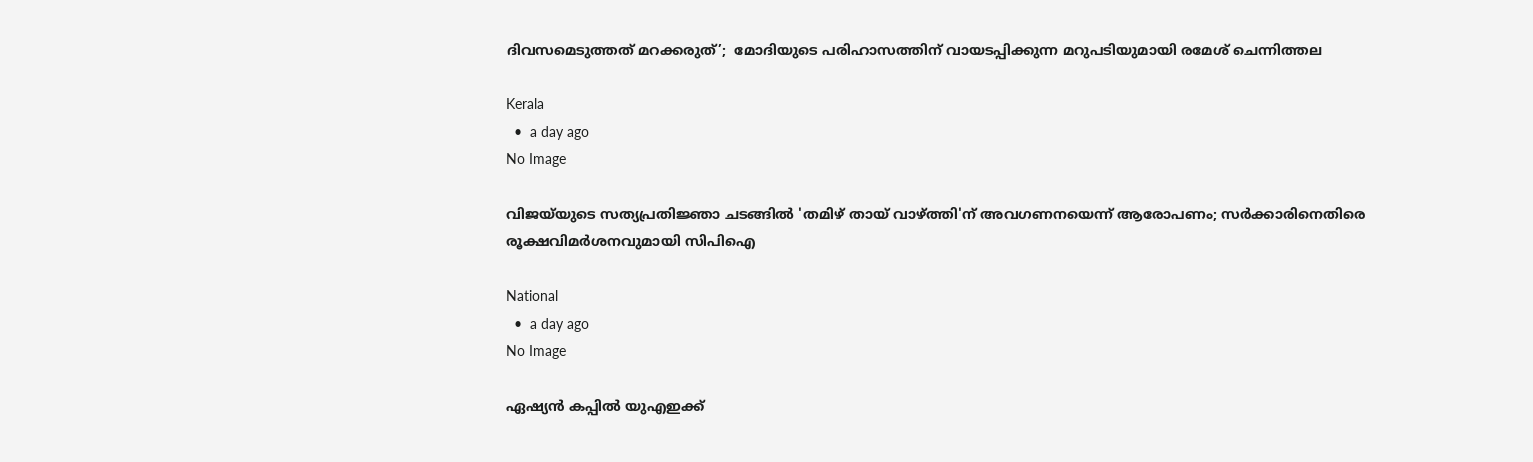ദിവസമെടുത്തത് മറക്കരുത്’;  മോദിയുടെ പരിഹാസത്തിന് വായടപ്പിക്കുന്ന മറുപടിയുമായി രമേശ് ചെന്നിത്തല

Kerala
  •  a day ago
No Image

വിജയ്‌യുടെ സത്യപ്രതിജ്ഞാ ചടങ്ങിൽ 'തമിഴ് തായ് വാഴ്ത്തി'ന് അവഗണനയെന്ന് ആരോപണം; സർക്കാരിനെതിരെ രൂക്ഷവിമർശനവുമായി സിപിഐ

National
  •  a day ago
No Image

ഏഷ്യൻ കപ്പിൽ യുഎഇക്ക്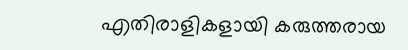എതിരാളികളായി കരുത്തരായ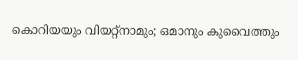കൊറിയയും വിയറ്റ്നാമും; ഒമാനും കുവൈത്തും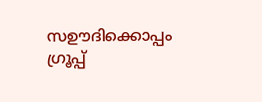സഊദിക്കൊപ്പം ഗ്രൂപ്പ്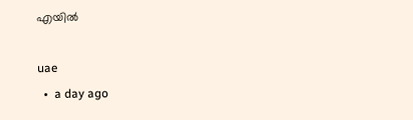എയിൽ

uae
  •  a day ago